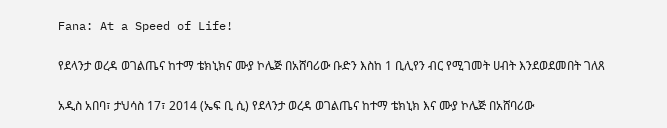Fana: At a Speed of Life!

የደላንታ ወረዳ ወገልጤና ከተማ ቴክኒክና ሙያ ኮሌጅ በአሸባሪው ቡድን እስከ 1 ቢሊየን ብር የሚገመት ሀብት እንደወደመበት ገለጸ

አዲስ አበባ፣ ታህሳስ 17፣ 2014 (ኤፍ ቢ ሲ) የደላንታ ወረዳ ወገልጤና ከተማ ቴክኒክ እና ሙያ ኮሌጅ በአሸባሪው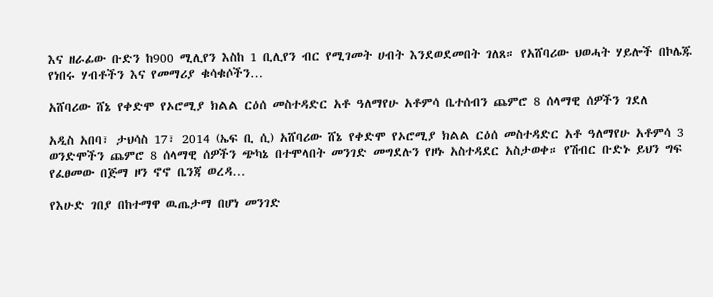እና ዘራፊው ቡድን ከ900 ሚሊየን እስከ 1 ቢሊየን ብር የሚገመት ሀብት እንደወደመበት ገለጸ። የአሸባሪው ህወሓት ሃይሎች በኮሌጁ የነበሩ ሃብቶችን እና የመማሪያ ቁሳቁሶችን…

አሸባሪው ሸኔ የቀድሞ የኦሮሚያ ክልል ርዕሰ መስተዳድር አቶ ዓለማየሁ አቶምሳ ቤተሰብን ጨምሮ 8 ሰላማዊ ሰዎችን ገደለ

አዲስ አበባ፣ ታህሳስ 17፣ 2014 (ኤፍ ቢ ሲ) አሸባሪው ሸኔ የቀድሞ የኦሮሚያ ክልል ርዕሰ መስተዳድር አቶ ዓለማየሁ አቶምሳ 3 ወንድሞችን ጨምሮ 8 ሰላማዊ ሰዎችን ጭካኔ በተሞላበት መንገድ መግደሉን የዞኑ አስተዳደር አስታወቀ። የሽብር ቡድኑ ይህን ግፍ የፈፀመው በጅማ ዞን ኖኖ ቤንጃ ወረዳ…

የእሁድ ገበያ በከተማዋ ዉጤታማ በሆነ መንገድ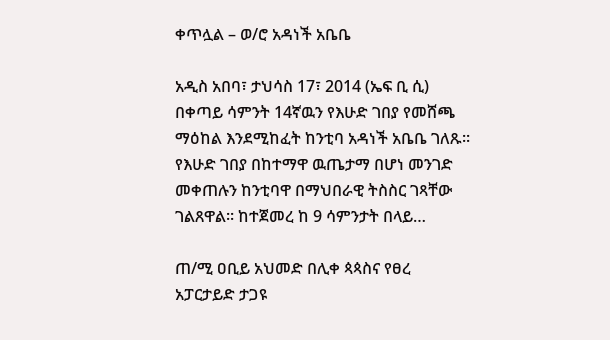ቀጥሏል – ወ/ሮ አዳነች አቤቤ

አዲስ አበባ፣ ታህሳስ 17፣ 2014 (ኤፍ ቢ ሲ) በቀጣይ ሳምንት 14ኛዉን የእሁድ ገበያ የመሸጫ ማዕከል እንደሚከፈት ከንቲባ አዳነች አቤቤ ገለጹ፡፡ የእሁድ ገበያ በከተማዋ ዉጤታማ በሆነ መንገድ መቀጠሉን ከንቲባዋ በማህበራዊ ትስስር ገጻቸው ገልጸዋል፡፡ ከተጀመረ ከ 9 ሳምንታት በላይ…

ጠ/ሚ ዐቢይ አህመድ በሊቀ ጳጳስና የፀረ አፓርታይድ ታጋዩ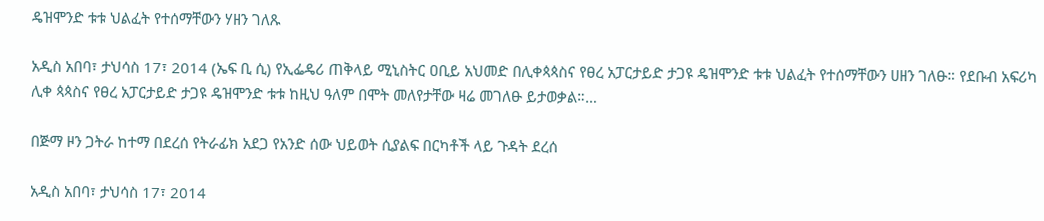ዴዝሞንድ ቱቱ ህልፈት የተሰማቸውን ሃዘን ገለጹ

አዲስ አበባ፣ ታህሳስ 17፣ 2014 (ኤፍ ቢ ሲ) የኢፌዴሪ ጠቅላይ ሚኒስትር ዐቢይ አህመድ በሊቀጳጳስና የፀረ አፓርታይድ ታጋዩ ዴዝሞንድ ቱቱ ህልፈት የተሰማቸውን ሀዘን ገለፁ። የደቡብ አፍሪካ ሊቀ ጳጳስና የፀረ አፓርታይድ ታጋዩ ዴዝሞንድ ቱቱ ከዚህ ዓለም በሞት መለየታቸው ዛሬ መገለፁ ይታወቃል።…

በጅማ ዞን ጋትራ ከተማ በደረሰ የትራፊክ አደጋ የአንድ ሰው ህይወት ሲያልፍ በርካቶች ላይ ጉዳት ደረሰ

አዲስ አበባ፣ ታህሳስ 17፣ 2014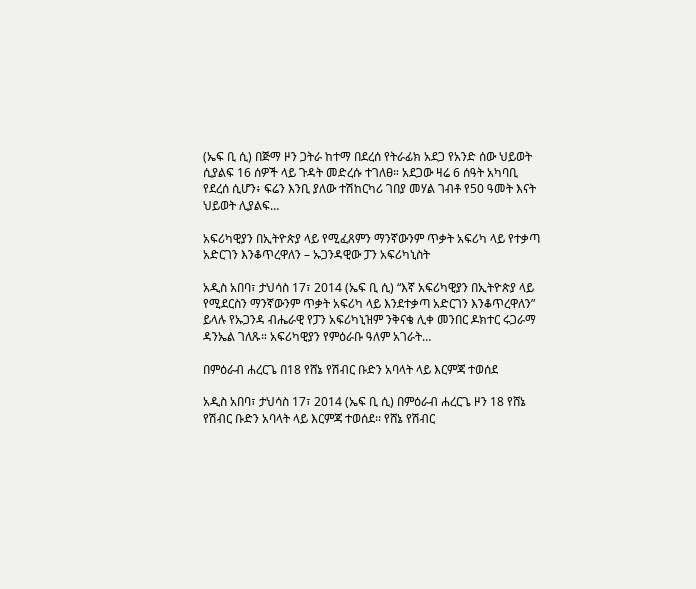(ኤፍ ቢ ሲ) በጅማ ዞን ጋትራ ከተማ በደረሰ የትራፊክ አደጋ የአንድ ሰው ህይወት ሲያልፍ 16 ሰዎች ላይ ጉዳት መድረሱ ተገለፀ። አደጋው ዛሬ 6 ሰዓት አካባቢ የደረሰ ሲሆን፥ ፍሬን እንቢ ያለው ተሽከርካሪ ገበያ መሃል ገብቶ የ50 ዓመት እናት ህይወት ሊያልፍ…

አፍሪካዊያን በኢትዮጵያ ላይ የሚፈጸምን ማንኛውንም ጥቃት አፍሪካ ላይ የተቃጣ አድርገን እንቆጥረዋለን – ኡጋንዳዊው ፓን አፍሪካኒስት

አዲስ አበባ፣ ታህሳስ 17፣ 2014 (ኤፍ ቢ ሲ) “እኛ አፍሪካዊያን በኢትዮጵያ ላይ የሚደርስን ማንኛውንም ጥቃት አፍሪካ ላይ እንደተቃጣ አድርገን እንቆጥረዋለን” ይላሉ የኡጋንዳ ብሔራዊ የፓን አፍሪካኒዝም ንቅናቄ ሊቀ መንበር ዶክተር ሩጋራማ ዳንኤል ገለጹ። አፍሪካዊያን የምዕራቡ ዓለም አገራት…

በምዕራብ ሐረርጌ በ18 የሸኔ የሽብር ቡድን አባላት ላይ እርምጃ ተወሰደ

አዲስ አበባ፣ ታህሳስ 17፣ 2014 (ኤፍ ቢ ሲ) በምዕራብ ሐረርጌ ዞን 18 የሸኔ የሽብር ቡድን አባላት ላይ እርምጃ ተወሰደ፡፡ የሸኔ የሽብር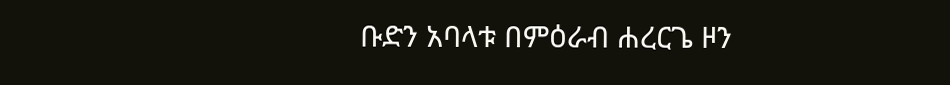ቡድን አባላቱ በምዕራብ ሐረርጌ ዞን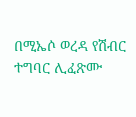በሚኤሶ ወረዳ የሽብር ተግባር ሊፈጽሙ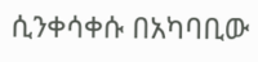ሲንቀሳቀሱ በአካባቢው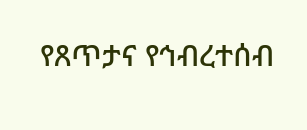የጸጥታና የኅብረተሰብ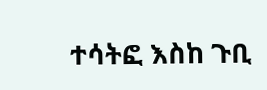ተሳትፎ እስከ ጉቢ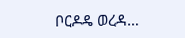ቦርዶዴ ወረዳ…